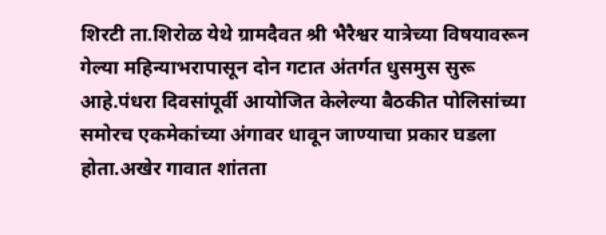शिरटी ता.शिरोळ येथे ग्रामदैवत श्री भैरैश्वर यात्रेच्या विषयावरून गेल्या महिन्याभरापासून दोन गटात अंतर्गत धुसमुस सुरू आहे.पंधरा दिवसांपूर्वी आयोजित केलेल्या बैठकीत पोलिसांच्या समोरच एकमेकांच्या अंगावर धावून जाण्याचा प्रकार घडला होता.अखेर गावात शांतता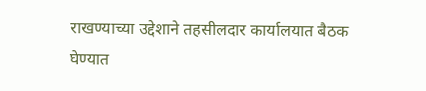राखण्याच्या उद्देशाने तहसीलदार कार्यालयात बैठक घेण्यात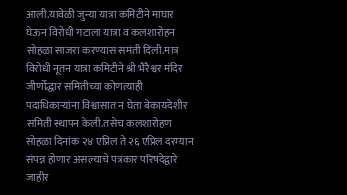आली.यावेळी जुन्या यात्रा कमिटीने माघार घेऊन विरोधी गटाला यात्रा व कलशारोहन सोहळा साजरा करण्यास समंती दिली.मात्र विरोधी नूतन यात्रा कमिटीने श्री भैरैश्वर मंदिर जीर्णोद्धार समितीच्या कोणत्याही पदाधिकाऱ्यांना विश्वासात न घेता बेकायदेशीर समिती स्थापन केली.तसेच कलशारोहण सोहळा दिनांक २४ एप्रिल ते २६ एप्रिल दरम्यान संपन्न होणार असल्याचे पत्रकार परिषदेद्वारे जाहीर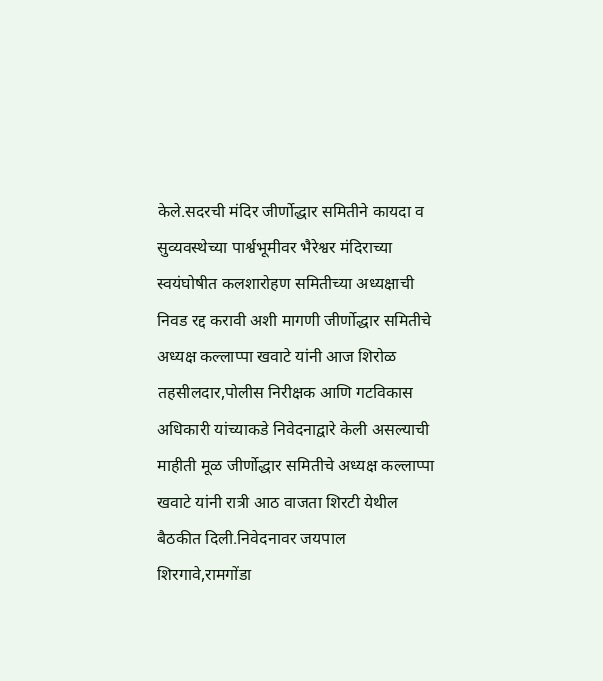केले.सदरची मंदिर जीर्णोद्धार समितीने कायदा व सुव्यवस्थेच्या पार्श्वभूमीवर भैरेश्वर मंदिराच्या स्वयंघोषीत कलशारोहण समितीच्या अध्यक्षाची निवड रद्द करावी अशी मागणी जीर्णोद्धार समितीचे अध्यक्ष कल्लाप्पा खवाटे यांनी आज शिरोळ तहसीलदार,पोलीस निरीक्षक आणि गटविकास अधिकारी यांच्याकडे निवेदनाद्वारे केली असल्याची माहीती मूळ जीर्णोद्धार समितीचे अध्यक्ष कल्लाप्पा खवाटे यांनी रात्री आठ वाजता शिरटी येथील बैठकीत दिली.निवेदनावर जयपाल शिरगावे,रामगोंडा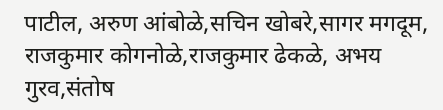पाटील, अरुण आंबोळे,सचिन खोबरे,सागर मगदूम, राजकुमार कोगनोळे,राजकुमार ढेकळे, अभय गुरव,संतोष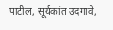पाटील, सूर्यकांत उदगावे,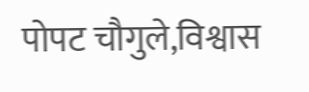पोपट चौगुले,विश्वास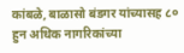कांबळे, बाळासो बंडगर यांच्यासह ८० हुन अधिक नागरिकांच्या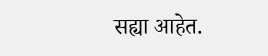सह्या आहेत.